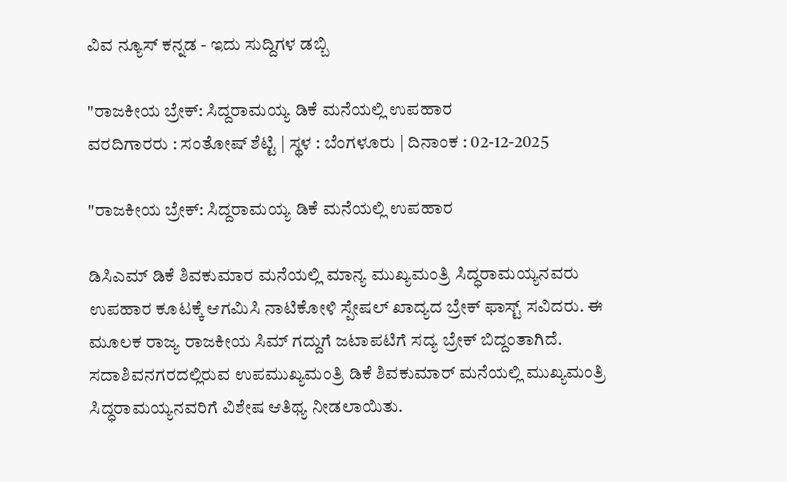ವಿವ ನ್ಯೂಸ್ ಕನ್ನಡ - ಇದು ಸುದ್ದಿಗಳ ಡಬ್ಬಿ

"ರಾಜಕೀಯ ಬ್ರೇಕ್: ಸಿದ್ದರಾಮಯ್ಯ ಡಿಕೆ ಮನೆಯಲ್ಲಿ ಉಪಹಾರ
ವರದಿಗಾರರು : ಸಂತೋಷ್ ಶೆಟ್ಟಿ | ಸ್ಥಳ : ಬೆಂಗಳೂರು | ದಿನಾಂಕ : 02-12-2025

"ರಾಜಕೀಯ ಬ್ರೇಕ್: ಸಿದ್ದರಾಮಯ್ಯ ಡಿಕೆ ಮನೆಯಲ್ಲಿ ಉಪಹಾರ

ಡಿಸಿಎಮ್ ಡಿಕೆ ಶಿವಕುಮಾರ ಮನೆಯಲ್ಲಿ ಮಾನ್ಯ ಮುಖ್ಯಮಂತ್ರಿ ಸಿದ್ಧರಾಮಯ್ಯನವರು ಉಪಹಾರ ಕೂಟಕ್ಕೆ ಆಗಮಿಸಿ ನಾಟಿಕೋಳಿ ಸ್ಪೇಷಲ್ ಖಾದ್ಯದ ಬ್ರೇಕ್ ಫಾಸ್ಟ್ ಸವಿದರು. ಈ ಮೂಲಕ ರಾಜ್ಯ ರಾಜಕೀಯ ಸಿಮ್ ಗದ್ದುಗೆ ಜಟಾಪಟಿಗೆ ಸದ್ಯ ಬ್ರೇಕ್ ಬಿದ್ದಂತಾಗಿದೆ. ಸದಾಶಿವನಗರದಲ್ಲಿರುವ ಉಪಮುಖ್ಯಮಂತ್ರಿ ಡಿಕೆ ಶಿವಕುಮಾರ್ ಮನೆಯಲ್ಲಿ ಮುಖ್ಯಮಂತ್ರಿ ಸಿದ್ಧರಾಮಯ್ಯನವರಿಗೆ ವಿಶೇಷ ಆತಿಥ್ಯ ನೀಡಲಾಯಿತು.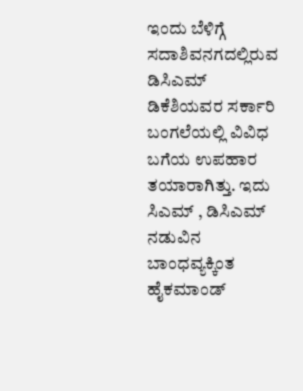ಇಂದು ಬೆಳಿಗ್ಗೆ ಸದಾಶಿವನಗದಲ್ಲಿರುವ ಡಿಸಿಎಮ್ ಡಿಕೆಶಿಯವರ ಸರ್ಕಾರಿ ಬಂಗಲೆಯಲ್ಲಿ ವಿವಿಧ ಬಗೆಯ ಉಪಹಾರ ತಯಾರಾಗಿತ್ತು. ಇದು ಸಿಎಮ್ , ಡಿಸಿಎಮ್ ನಡುವಿನ ಬಾಂಧವ್ಯಕ್ಕಿಂತ ಹೈಕಮಾಂಡ್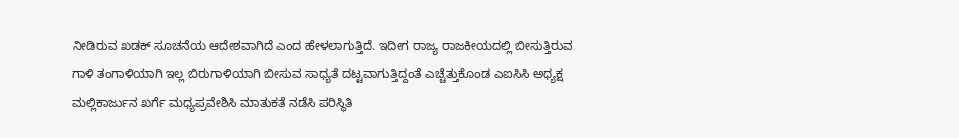ನೀಡಿರುವ ಖಡಕ್ ಸೂಚನೆಯ ಆದೇಶವಾಗಿದೆ ಎಂದ ಹೇಳಲಾಗುತ್ತಿದೆ. ಇದೀಗ ರಾಜ್ಯ ರಾಜಕೀಯದಲ್ಲಿ ಬೀಸುತ್ತಿರುವ ಗಾಳಿ ತಂಗಾಳಿಯಾಗಿ ಇಲ್ಲ ಬಿರುಗಾಳಿಯಾಗಿ ಬೀಸುವ ಸಾಧ್ಯತೆ ದಟ್ಟವಾಗುತ್ತಿದ್ದಂತೆ ಎಚ್ಚೆತ್ತುಕೊಂಡ ಎಐಸಿಸಿ ಅಧ್ಯಕ್ಷ ಮಲ್ಲಿಕಾರ್ಜುನ ಖರ್ಗೆ ಮಧ್ಯಪ್ರವೇಶಿಸಿ ಮಾತುಕತೆ ನಡೆಸಿ ಪರಿಸ್ಥಿತಿ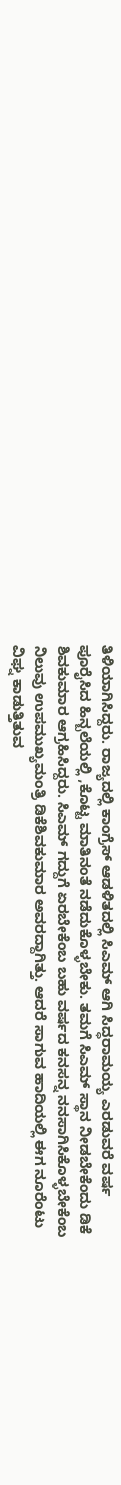ತಿಳಿಯಾಗಿಸಿದ್ದರು‌. ರಾಜ್ಯದಲ್ಲಿ ಕಾಂಗ್ರೆಸ್ ಆಡಳಿತದಲ್ಲಿ ಸಿಎಮ್ ಆಗಿ ಸಿದ್ಧರಾಮಯ್ಯ ಎರಡುವರೆ ವರ್ಷ ಪೂರೈಸಿದ ಹಿನ್ಬಲೆಯಲ್ಲಿ ,ಕೊಟ್ಟ ಮಾತಿನಂತೆ ನಡೆದುಕೊಳ್ಳಬೇಕು. ತಮಗೆ ಸಿಎಮ್ ಸ್ಥಾನ ನೀಡಬೇಕೆಂದು ಡಿಕೆ ಶಿವಕುಮಾರ ಆಗ್ರಹಿಸಿದ್ದರು‌. ಸಿಎಮ್ ಗದ್ದುಗೆ ಏರಬೇಕೆಂಬ ಬಹು ವರ್ಷದ ಕನಸನ್ನ ನನಸಾಗಿಸಿಕೊಳ್ಳಬೇಕೆಂಬ ನಿಲುವು ಉಪಮುಖ್ಯಮಂತ್ರಿ ಡಿಕೆಶಿವಕುಮಾರ ಅವರದ್ದಾಗಿತ್ತು. ಆದರೆ ಸಾಗುವ ಹಾದಿಯಲ್ಲಿ ಈಗ ನೂರೆಂಟು ವಿಘ್ನ ಕಾಡುತ್ತಿತುವ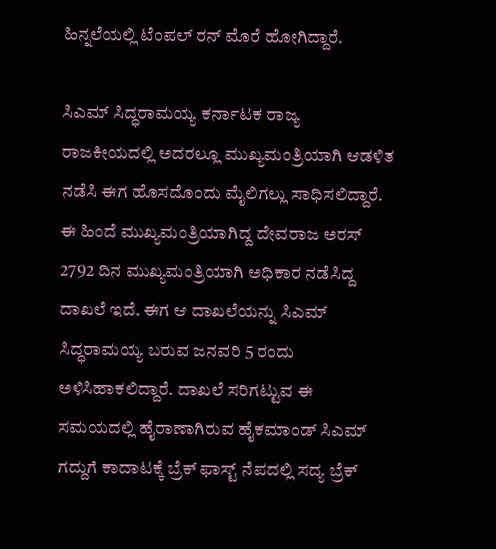ಹಿನ್ನಲೆಯಲ್ಲಿ ಟೆಂಪಲ್ ರನ್ ಮೊರೆ ಹೋಗಿದ್ದಾರೆ.

ಸಿಎಮ್ ಸಿದ್ಧರಾಮಯ್ಯ ಕರ್ನಾಟಕ ರಾಜ್ಯ ರಾಜಕೀಯದಲ್ಲಿ ಅದರಲ್ಲೂ ಮುಖ್ಯಮಂತ್ರಿಯಾಗಿ ಆಡಳಿತ ನಡೆಸಿ ಈಗ ಹೊಸದೊಂದು ಮೈಲಿಗಲ್ಲು ಸಾಧಿಸಲಿದ್ದಾರೆ‌. ಈ ಹಿಂದೆ ಮುಖ್ಯಮಂತ್ರಿಯಾಗಿದ್ದ ದೇವರಾಜ ಅರಸ್ 2792 ದಿನ ಮುಖ್ಯಮಂತ್ರಿಯಾಗಿ ಅಧಿಕಾರ ನಡೆಸಿದ್ದ ದಾಖಲೆ ಇದೆ. ಈಗ ಆ ದಾಖಲೆಯನ್ನು ಸಿಎಮ್ ಸಿದ್ಧರಾಮಯ್ಯ ಬರುವ ಜನವರಿ 5 ರಂದು ಅಳಿಸಿಹಾಕಲಿದ್ದಾರೆ. ದಾಖಲೆ ಸರಿಗಟ್ಟುವ ಈ ಸಮಯದಲ್ಲಿ ಹೈರಾಣಾಗಿರುವ ಹೈಕಮಾಂಡ್ ಸಿಎಮ್ ಗದ್ದುಗೆ ಕಾದಾಟಕ್ಕೆ ಬ್ರೆಕ್ ಫಾಸ್ಟ್ ನೆಪದಲ್ಲಿ ಸದ್ಯ ಬ್ರೆಕ್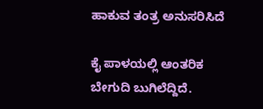ಹಾಕುವ ತಂತ್ರ ಅನುಸರಿಸಿದೆ

ಕೈ ಪಾಳಯಲ್ಲಿ ಆಂತರಿಕ ಬೇಗುದಿ ಬುಗಿಲೆದ್ದಿದೆ.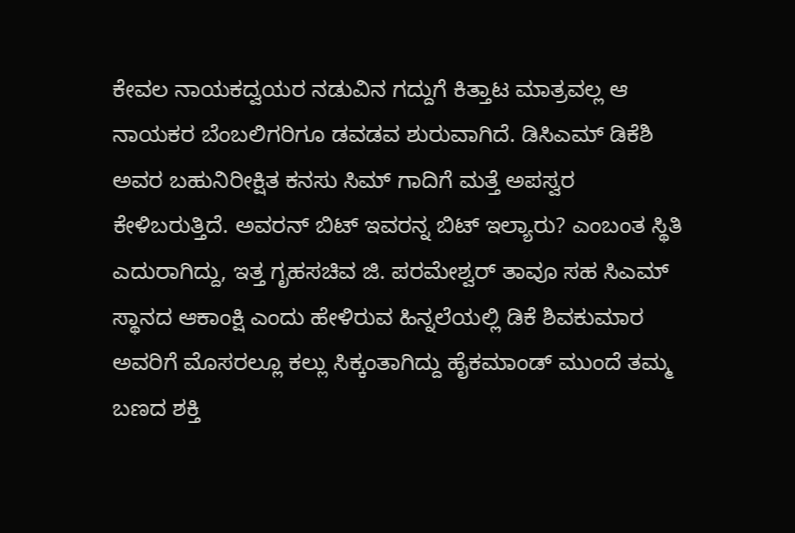ಕೇವಲ ನಾಯಕದ್ವಯರ ನಡುವಿನ ಗದ್ದುಗೆ ಕಿತ್ತಾಟ ಮಾತ್ರವಲ್ಲ ಆ ನಾಯಕರ ಬೆಂಬಲಿಗರಿಗೂ ಡವಡವ ಶುರುವಾಗಿದೆ. ಡಿಸಿಎಮ್ ಡಿಕೆಶಿ ಅವರ ಬಹುನಿರೀಕ್ಷಿತ ಕನಸು ಸಿಮ್ ಗಾದಿಗೆ ಮತ್ತೆ ಅಪಸ್ವರ ಕೇಳಿಬರುತ್ತಿದೆ. ಅವರನ್ ಬಿಟ್ ಇವರನ್ನ ಬಿಟ್ ಇಲ್ಯಾರು? ಎಂಬಂತ ಸ್ಥಿತಿ ಎದುರಾಗಿದ್ದು, ಇತ್ತ ಗೃಹಸಚಿವ ಜಿ. ಪರಮೇಶ್ವರ್ ತಾವೂ ಸಹ ಸಿಎಮ್ ಸ್ಥಾನದ ಆಕಾಂಕ್ಷಿ ಎಂದು ಹೇಳಿರುವ ಹಿನ್ನಲೆಯಲ್ಲಿ ಡಿಕೆ ಶಿವಕುಮಾರ ಅವರಿಗೆ ಮೊಸರಲ್ಲೂ ಕಲ್ಲು ಸಿಕ್ಕಂತಾಗಿದ್ದು ಹೈಕಮಾಂಡ್ ಮುಂದೆ ತಮ್ಮ ಬಣದ ಶಕ್ತಿ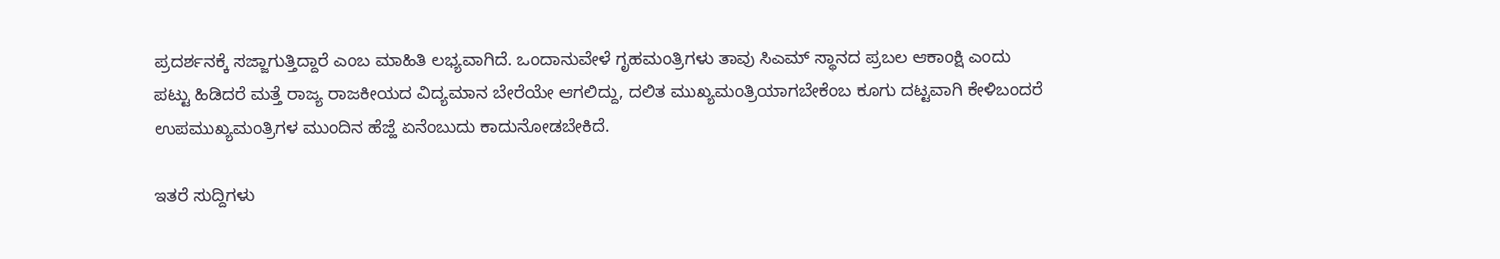ಪ್ರದರ್ಶನಕ್ಕೆ ಸಜ್ಜಾಗುತ್ತಿದ್ದಾರೆ ಎಂಬ ಮಾಹಿತಿ ಲಭ್ಯವಾಗಿದೆ. ಒಂದಾನುವೇಳೆ ಗೃಹಮಂತ್ರಿಗಳು ತಾವು ಸಿಎಮ್ ಸ್ಥಾನದ ಪ್ರಬಲ ಆಕಾಂಕ್ಷಿ ಎಂದು ಪಟ್ಟು ಹಿಡಿದರೆ ಮತ್ತೆ ರಾಜ್ಯ ರಾಜಕೀಯದ ವಿದ್ಯಮಾನ ಬೇರೆಯೇ ಆಗಲಿದ್ದು, ದಲಿತ ಮುಖ್ಯಮಂತ್ರಿಯಾಗಬೇಕೆಂಬ ಕೂಗು ದಟ್ಟವಾಗಿ ಕೇಳಿಬಂದರೆ ಉಪಮುಖ್ಯಮಂತ್ರಿಗಳ ಮುಂದಿನ ಹೆಜ್ಹೆ ಏನೆಂಬುದು ಕಾದುನೋಡಬೇಕಿದೆ.

ಇತರೆ ಸುದ್ದಿಗಳು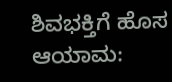ಶಿವಭಕ್ತಿಗೆ ಹೊಸ ಆಯಾಮ: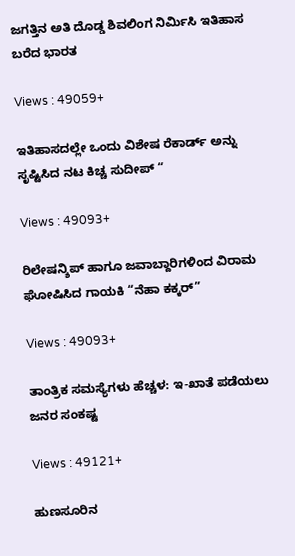ಜಗತ್ತಿನ ಅತಿ ದೊಡ್ಡ ಶಿವಲಿಂಗ ನಿರ್ಮಿಸಿ ಇತಿಹಾಸ ಬರೆದ ಭಾರತ

Views : 49059+

ಇತಿಹಾಸದಲ್ಲೇ ಒಂದು ವಿಶೇಷ ರೆಕಾರ್ಡ್ ಅನ್ನು ಸೃಷ್ಟಿಸಿದ ನಟ ಕಿಚ್ಚ ಸುದೀಪ್ “

Views : 49093+

ರಿಲೇಷನ್ಶಿಪ್ ಹಾಗೂ ಜವಾಬ್ದಾರಿಗಳಿಂದ ವಿರಾಮ ಘೋಷಿಸಿದ ಗಾಯಕಿ “ನೆಹಾ ಕಕ್ಕರ್”

Views : 49093+

ತಾಂತ್ರಿಕ ಸಮಸ್ಯೆಗಳು ಹೆಚ್ಚಳ: ಇ-ಖಾತೆ ಪಡೆಯಲು ಜನರ ಸಂಕಷ್ಟ

Views : 49121+

ಹುಣಸೂರಿನ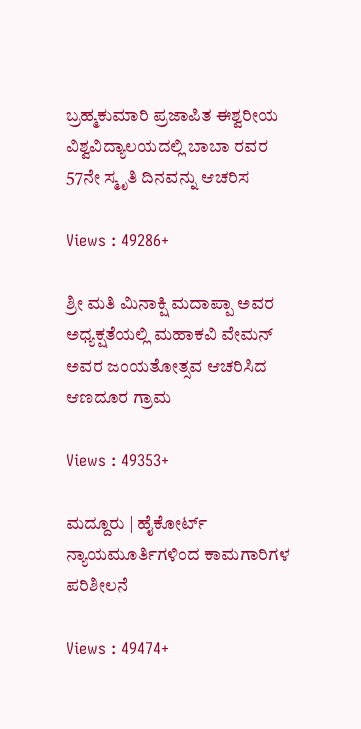ಬ್ರಹ್ಮಕುಮಾರಿ ಪ್ರಜಾಪಿತ ಈಶ್ವರೀಯ ವಿಶ್ವವಿದ್ಯಾಲಯದಲ್ಲಿ ಬಾಬಾ ರವರ 57ನೇ ಸ್ಮೃತಿ ದಿನವನ್ನು ಆಚರಿಸ

Views : 49286+

ಶ್ರೀ ಮತಿ ಮಿನಾಕ್ಷಿ ಮದಾಪ್ಪಾ ಅವರ ಅಧ್ಯಕ್ಷತೆಯಲ್ಲಿ ಮಹಾಕವಿ ವೇಮನ್ ಅವರ ಜಂಯತೋತ್ಸವ ಆಚರಿಸಿದ ಆಣದೂರ ಗ್ರಾಮ

Views : 49353+

ಮದ್ದೂರು | ಹೈಕೋರ್ಟ್ ನ್ಯಾಯಮೂರ್ತಿಗಳಿಂದ ಕಾಮಗಾರಿಗಳ ಪರಿಶೀಲನೆ

Views : 49474+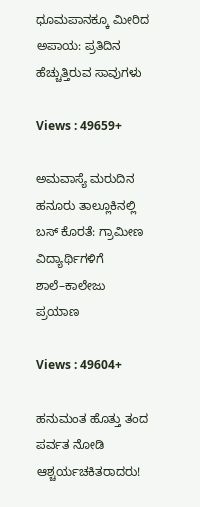ಧೂಮಪಾನಕ್ಕೂ ಮೀರಿದ ಅಪಾಯ: ಪ್ರತಿದಿನ ಹೆಚ್ಚುತ್ತಿರುವ ಸಾವುಗಳು

Views : 49659+

ಅಮವಾಸ್ಯೆ ಮರುದಿನ ಹನೂರು ತಾಲ್ಲೂಕಿನಲ್ಲಿ ಬಸ್ ಕೊರತೆ: ಗ್ರಾಮೀಣ ವಿದ್ಯಾರ್ಥಿಗಳಿಗೆ ಶಾಲೆ–ಕಾಲೇಜು ಪ್ರಯಾಣ

Views : 49604+

ಹನುಮಂತ ಹೊತ್ತು ತಂದ ಪರ್ವತ ನೋಡಿ ಆಶ್ಚರ್ಯಚಕಿತರಾದರು!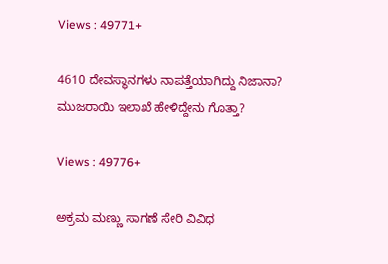Views : 49771+

4610 ದೇವಸ್ಥಾನಗಳು ನಾಪತ್ತೆಯಾಗಿದ್ದು ನಿಜಾನಾ? ಮುಜರಾಯಿ ಇಲಾಖೆ ಹೇಳಿದ್ದೇನು ಗೊತ್ತಾ?

Views : 49776+

ಅಕ್ರಮ ಮಣ್ಣು ಸಾಗಣೆ ಸೇರಿ ವಿವಿಧ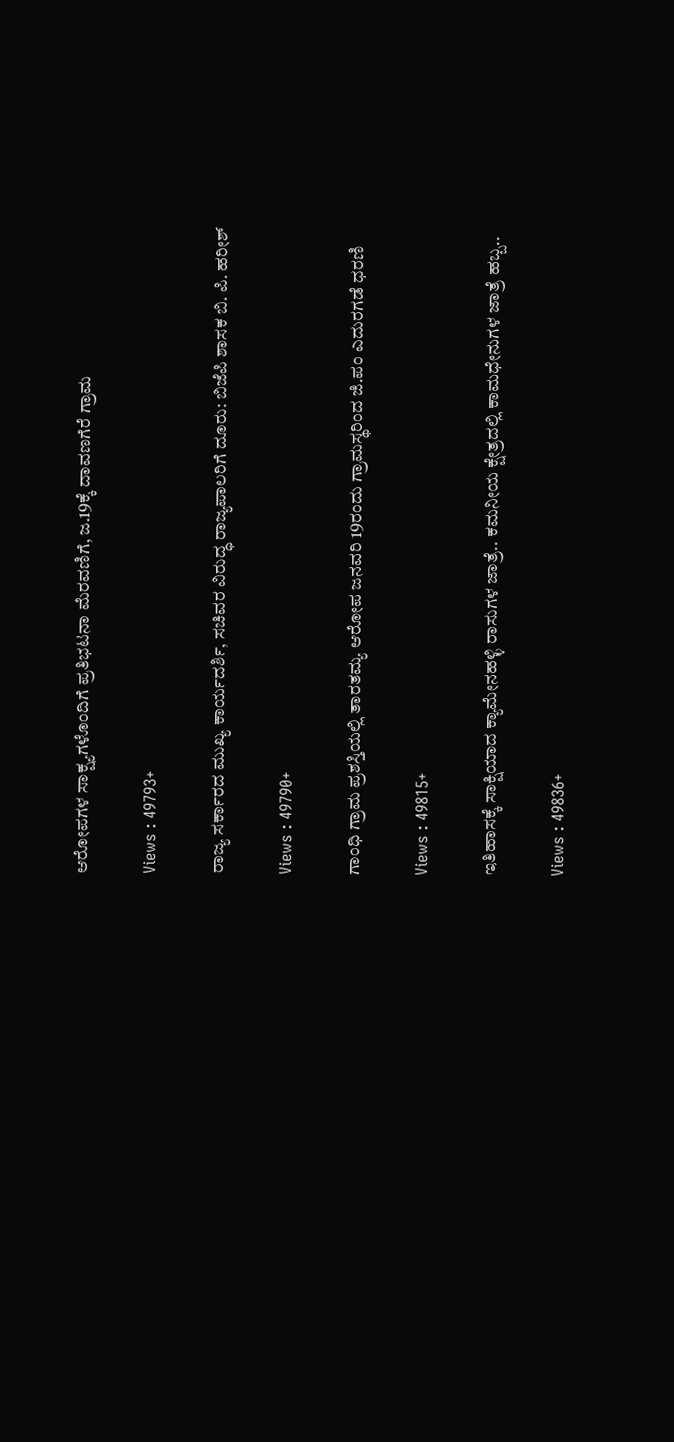ಆರೋಪಗಳ ಸಾಕ್ಷ್ಯಗಳೊಂದಿಗೆ ಪ್ರತಿಭಟನಾ ಮೆರವಣಿಗೆ, ಜ.19ಕ್ಕೆ ದಾವಣಗೆರೆ ಗ್ರಾಮ

Views : 49793+

ರಾಜ್ಯ ಸರ್ಕಾರದ ಮುಖ್ಯ ಕಾರ್ಯದರ್ಶಿ, ಸಚಿವರ ವಿರುದ್ಧ ರಾಜ್ಯಪಾಲರಿಗೆ ದೂರು: ಬಿಜೆಪಿ ಶಾಸಕ ಬಿ. ಪಿ. ಹರೀಶ್

Views : 49790+

ಗಾಂಧಿ ಗ್ರಾಮ ಪ್ರಶಸ್ತಿಯಲ್ಲಿ ತಾರತಮ್ಯ ಆರೋಪ ಜನವರಿ 19ರಂದು ಗ್ರಾಮಸ್ಥರಿಂದ ಜಿ.ಪಂ ಎದುರಗಡೆ ಧರಣಿ

Views : 49815+

ಇತಿಹಾಸಕ್ಕೆ ಸಾಕ್ಷಿಯಾದ ಕ್ಯಾಮೇನಹಳ್ಳಿ ರಾಸುಗಳ ಜಾತ್ರೆ.. ಕಮನೀಯ ಕ್ಷೇತ್ರದಲ್ಲಿ ಕಾಮಧೇನುಗಳ ಜಾತ್ರೆ ಹಬ್ಬ..

Views : 49836+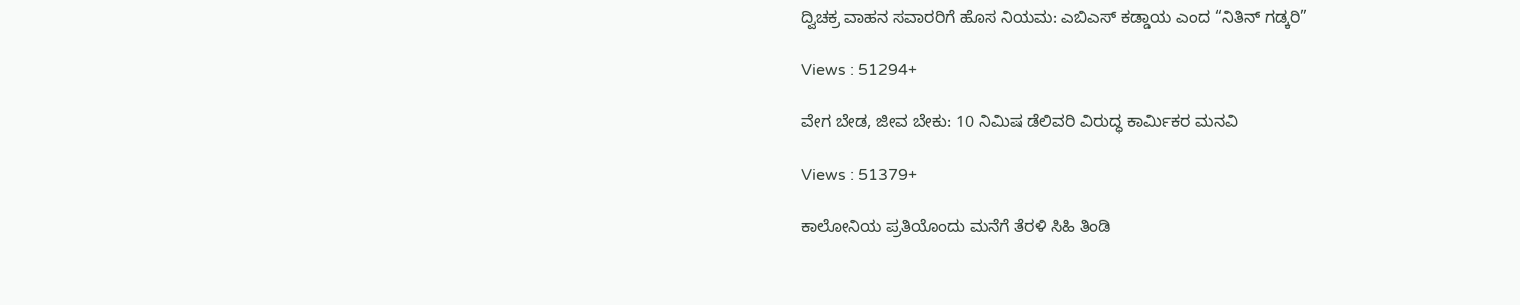ದ್ವಿಚಕ್ರ ವಾಹನ ಸವಾರರಿಗೆ ಹೊಸ ನಿಯಮ: ಎಬಿಎಸ್ ಕಡ್ಡಾಯ ಎಂದ “ನಿತಿನ್ ಗಡ್ಕರಿ”

Views : 51294+

ವೇಗ ಬೇಡ, ಜೀವ ಬೇಕು: 10 ನಿಮಿಷ ಡೆಲಿವರಿ ವಿರುದ್ಧ ಕಾರ್ಮಿಕರ ಮನವಿ

Views : 51379+

ಕಾಲೋನಿಯ ಪ್ರತಿಯೊಂದು ಮನೆಗೆ ತೆರಳಿ ಸಿಹಿ ತಿಂಡಿ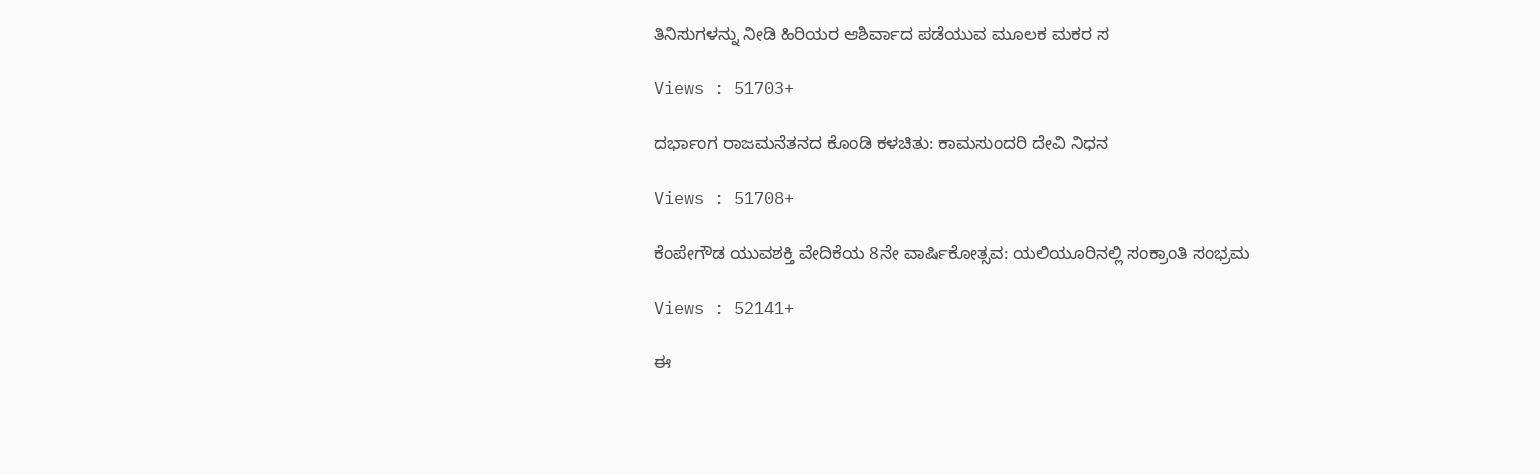ತಿನಿಸುಗಳನ್ನು ನೀಡಿ ಹಿರಿಯರ ಆಶಿರ್ವಾದ ಪಡೆಯುವ ಮೂಲಕ ಮಕರ ಸ

Views : 51703+

ದರ್ಭಾಂಗ ರಾಜಮನೆತನದ ಕೊಂಡಿ ಕಳಚಿತು: ಕಾಮಸುಂದರಿ ದೇವಿ ನಿಧನ

Views : 51708+

ಕೆಂಪೇಗೌಡ ಯುವಶಕ್ತಿ ವೇದಿಕೆಯ 8ನೇ ವಾರ್ಷಿಕೋತ್ಸವ: ಯಲಿಯೂರಿನಲ್ಲಿ ಸಂಕ್ರಾಂತಿ ಸಂಭ್ರಮ

Views : 52141+

ಈ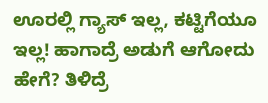ಊರಲ್ಲಿ ಗ್ಯಾಸ್ ಇಲ್ಲ, ಕಟ್ಟಿಗೆಯೂ ಇಲ್ಲ! ಹಾಗಾದ್ರೆ ಅಡುಗೆ ಆಗೋದು ಹೇಗೆ? ತಿಳಿದ್ರೆ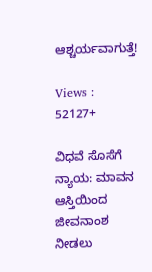ಆಶ್ಚರ್ಯವಾಗುತ್ತೆ!

Views : 52127+

ವಿಧವೆ ಸೊಸೆಗೆ ನ್ಯಾಯ: ಮಾವನ ಆಸ್ತಿಯಿಂದ ಜೀವನಾಂಶ ನೀಡಲು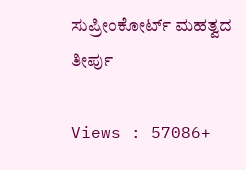ಸುಪ್ರೀಂಕೋರ್ಟ್ ಮಹತ್ವದ ತೀರ್ಪು

Views : 57086+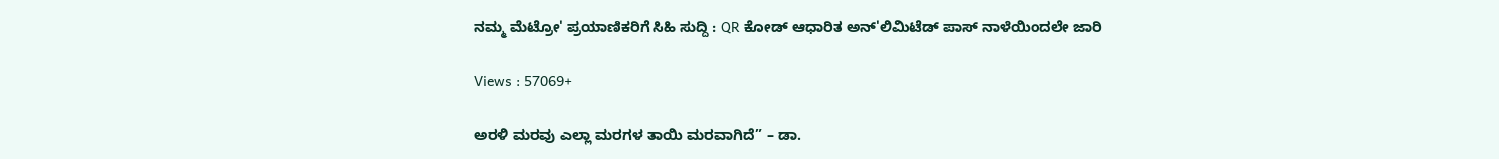ನಮ್ಮ ಮೆಟ್ರೋ' ಪ್ರಯಾಣಿಕರಿಗೆ ಸಿಹಿ ಸುದ್ದಿ : QR ಕೋಡ್ ಆಧಾರಿತ ಅನ್'ಲಿಮಿಟೆಡ್ ಪಾಸ್ ನಾಳೆಯಿಂದಲೇ ಜಾರಿ

Views : 57069+

ಅರಳಿ ಮರವು ಎಲ್ಲಾ ಮರಗಳ ತಾಯಿ ಮರವಾಗಿದೆ” – ಡಾ.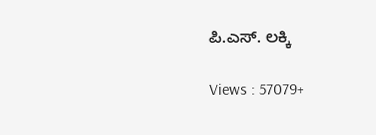ಪಿ.ಎಸ್. ಲಕ್ಕಿ

Views : 57079+